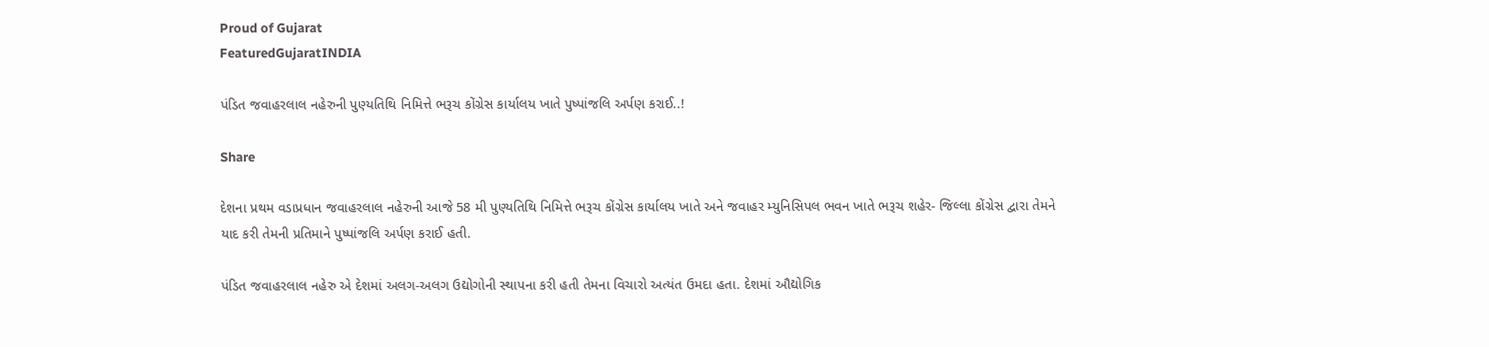Proud of Gujarat
FeaturedGujaratINDIA

પંડિત જવાહરલાલ નહેરુની પુણ્યતિથિ નિમિત્તે ભરૂચ કોંગ્રેસ કાર્યાલય ખાતે પુષ્પાંજલિ અર્પણ કરાઈ..!

Share

દેશના પ્રથમ વડાપ્રધાન જવાહરલાલ નહેરુની આજે 58 મી પુણ્યતિથિ નિમિત્તે ભરૂચ કોંગ્રેસ કાર્યાલય ખાતે અને જવાહર મ્યુનિસિપલ ભવન ખાતે ભરૂચ શહેર- જિલ્લા કોંગ્રેસ દ્વારા તેમને યાદ કરી તેમની પ્રતિમાને પુષ્પાંજલિ અર્પણ કરાઈ હતી.

પંડિત જવાહરલાલ નહેરુ એ દેશમાં અલગ-અલગ ઉદ્યોગોની સ્થાપના કરી હતી તેમના વિચારો અત્યંત ઉમદા હતા. દેશમાં ઔદ્યોગિક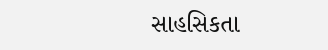સાહસિકતા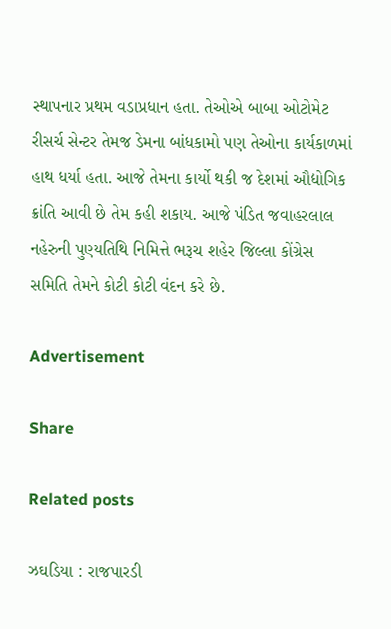સ્થાપનાર પ્રથમ વડાપ્રધાન હતા. તેઓએ બાબા ઓટોમેટ રીસર્ચ સેન્ટર તેમજ ડેમના બાંધકામો પણ તેઓના કાર્યકાળમાં હાથ ધર્યા હતા. આજે તેમના કાર્યો થકી જ દેશમાં ઔદ્યોગિક ક્રાંતિ આવી છે તેમ કહી શકાય. આજે પંડિત જવાહરલાલ નહેરુની પુણ્યતિથિ નિમિત્તે ભરૂચ શહેર જિલ્લા કોંગ્રેસ સમિતિ તેમને કોટી કોટી વંદન કરે છે.

Advertisement

Share

Related posts

ઝઘડિયા : રાજપારડી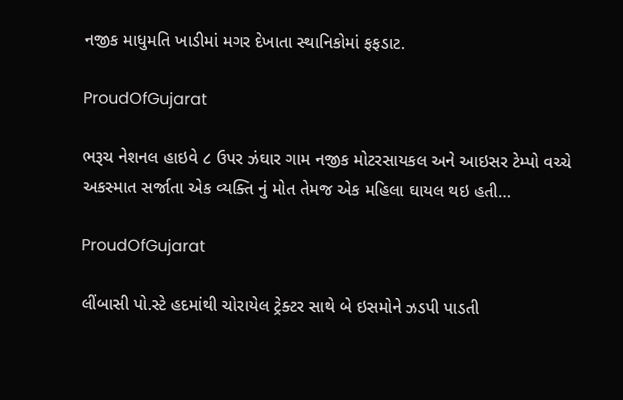નજીક માધુમતિ ખાડીમાં મગર દેખાતા સ્થાનિકોમાં ફફડાટ.

ProudOfGujarat

ભરૂચ નેશનલ હાઇવે ૮ ઉપર ઝંઘાર ગામ નજીક મોટરસાયકલ અને આઇસર ટેમ્પો વચ્ચે અકસ્માત સર્જાતા એક વ્યક્તિ નું મોત તેમજ એક મહિલા ઘાયલ થઇ હતી…

ProudOfGujarat

લીંબાસી પો.સ્ટે હદમાંથી ચોરાયેલ ટ્રેક્ટર સાથે બે ઇસમોને ઝડપી પાડતી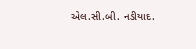એલ.સી.બી. નડીયાદ.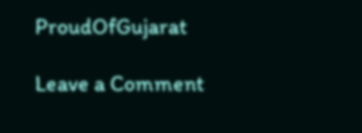ProudOfGujarat

Leave a Comment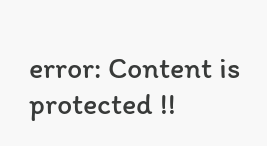error: Content is protected !!